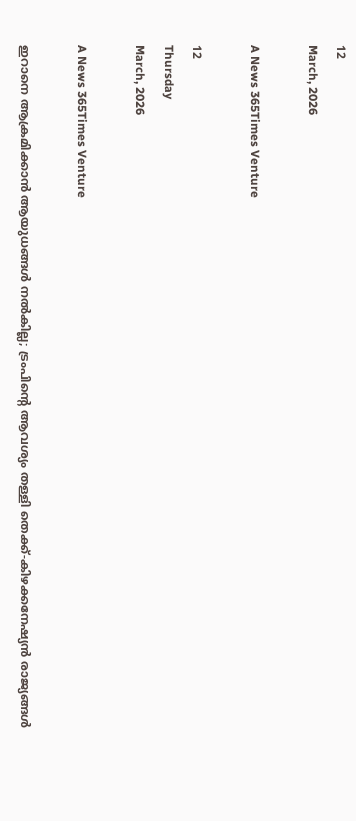12
March, 2026

A News 365Times Venture

12
Thursday
March, 2026

A News 365Times Venture

ഇറാനെ ആക്രമിക്കാന്‍ ആയുധങ്ങള്‍ നല്‍കില്ല; ട്രംപിന്റെ ആവശ്യം തള്ളി തെക്ക്-കിഴക്കനേഷ്യന്‍ രാജ്യങ്ങള്‍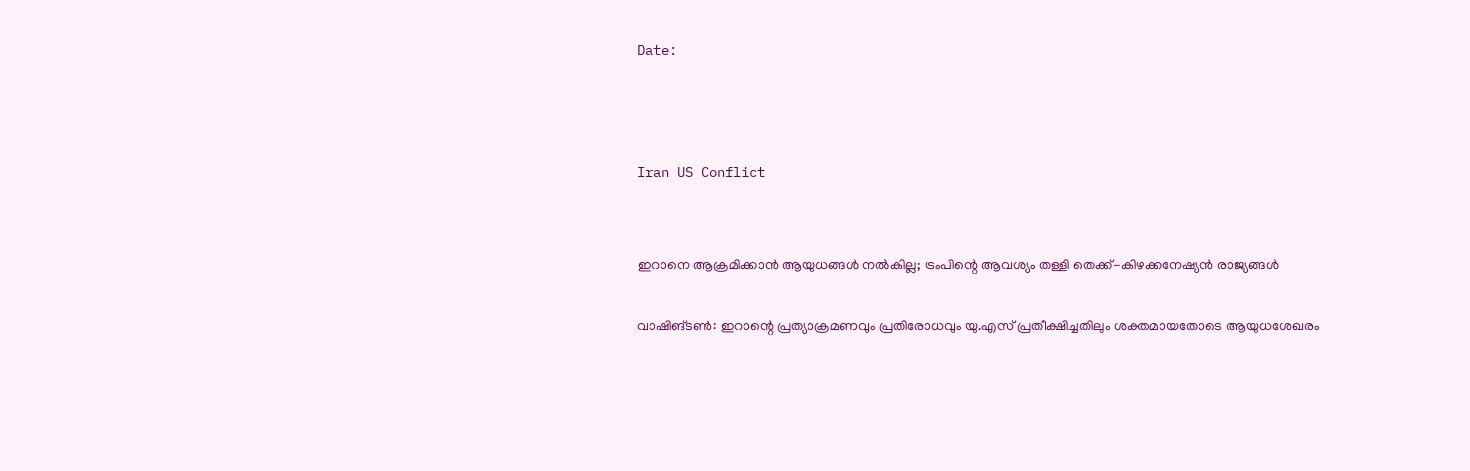Date:



Iran US Conflict


ഇറാനെ ആക്രമിക്കാന്‍ ആയുധങ്ങള്‍ നല്‍കില്ല; ട്രംപിന്റെ ആവശ്യം തള്ളി തെക്ക്-കിഴക്കനേഷ്യന്‍ രാജ്യങ്ങള്‍

വാഷിങ്ടണ്‍: ഇറാന്റെ പ്രത്യാക്രമണവും പ്രതിരോധവും യു.എസ് പ്രതീക്ഷിച്ചതിലും ശക്തമായതോടെ ആയുധശേഖരം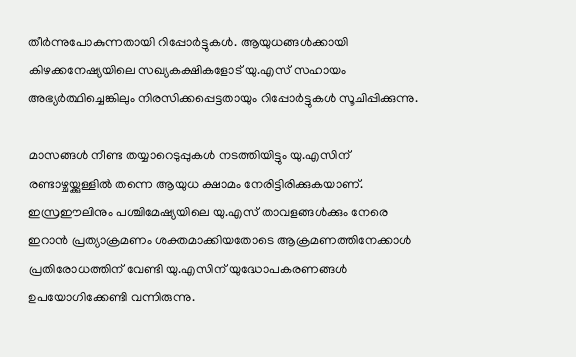തീര്‍ന്നുപോകുന്നതായി റിപ്പോര്‍ട്ടുകള്‍. ആയുധങ്ങള്‍ക്കായി കിഴക്കനേഷ്യയിലെ സഖ്യകക്ഷികളോട് യു.എസ് സഹായം അഭ്യര്‍ത്ഥിച്ചെങ്കിലും നിരസിക്കപ്പെട്ടതായും റിപ്പോര്‍ട്ടുകള്‍ സൂചിപ്പിക്കുന്നു.

മാസങ്ങള്‍ നീണ്ട തയ്യാറെടുപ്പുകള്‍ നടത്തിയിട്ടും യു.എസിന് രണ്ടാഴ്ചയ്ക്കുള്ളില്‍ തന്നെ ആയുധ ക്ഷാമം നേരിട്ടിരിക്കുകയാണ്. ഇസ്രഈലിനും പശ്ചിമേഷ്യയിലെ യു.എസ് താവളങ്ങള്‍ക്കും നേരെ ഇറാന്‍ പ്രത്യാക്രമണം ശക്തമാക്കിയതോടെ ആക്രമണത്തിനേക്കാള്‍ പ്രതിരോധത്തിന് വേണ്ടി യു.എസിന് യുദ്ധോപകരണങ്ങള്‍ ഉപയോഗിക്കേണ്ടി വന്നിരുന്നു.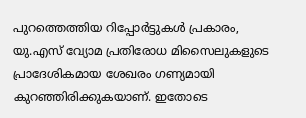പുറത്തെത്തിയ റിപ്പോര്‍ട്ടുകള്‍ പ്രകാരം, യു.എസ് വ്യോമ പ്രതിരോധ മിസൈലുകളുടെ പ്രാദേശികമായ ശേഖരം ഗണ്യമായി കുറഞ്ഞിരിക്കുകയാണ്. ഇതോടെ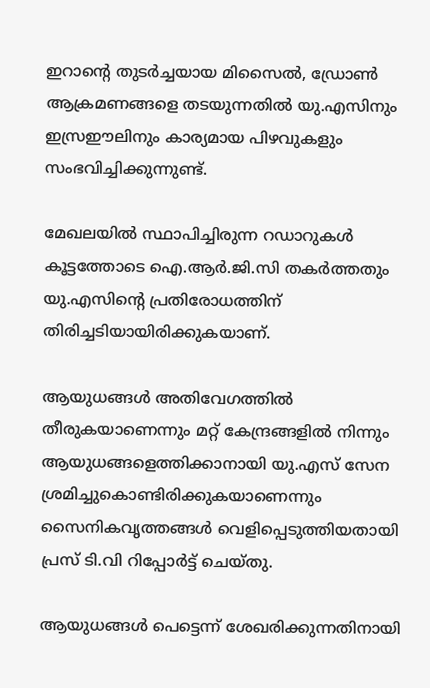ഇറാന്റെ തുടര്‍ച്ചയായ മിസൈല്‍, ഡ്രോണ്‍ ആക്രമണങ്ങളെ തടയുന്നതില്‍ യു.എസിനും ഇസ്രഈലിനും കാര്യമായ പിഴവുകളും സംഭവിച്ചിക്കുന്നുണ്ട്.

മേഖലയില്‍ സ്ഥാപിച്ചിരുന്ന റഡാറുകള്‍ കൂട്ടത്തോടെ ഐ.ആര്‍.ജി.സി തകര്‍ത്തതും യു.എസിന്റെ പ്രതിരോധത്തിന് തിരിച്ചടിയായിരിക്കുകയാണ്.

ആയുധങ്ങള്‍ അതിവേഗത്തില്‍ തീരുകയാണെന്നും മറ്റ് കേന്ദ്രങ്ങളില്‍ നിന്നും ആയുധങ്ങളെത്തിക്കാനായി യു.എസ് സേന ശ്രമിച്ചുകൊണ്ടിരിക്കുകയാണെന്നും സൈനികവൃത്തങ്ങള്‍ വെളിപ്പെടുത്തിയതായി പ്രസ് ടി.വി റിപ്പോര്‍ട്ട് ചെയ്തു.

ആയുധങ്ങള്‍ പെട്ടെന്ന് ശേഖരിക്കുന്നതിനായി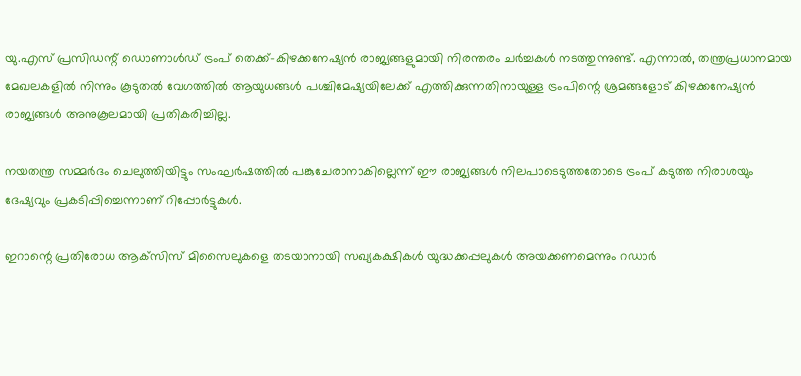യു.എസ് പ്രസിഡന്റ് ഡൊണാള്‍ഡ് ട്രംപ് തെക്ക്-കിഴക്കനേഷ്യന്‍ രാജ്യങ്ങളുമായി നിരന്തരം ചര്‍ച്ചകള്‍ നടത്തുന്നുണ്ട്. എന്നാല്‍, തന്ത്രപ്രധാനമായ മേഖലകളില്‍ നിന്നും കൂടുതല്‍ വേഗത്തില്‍ ആയുധങ്ങള്‍ പശ്ചിമേഷ്യയിലേക്ക് എത്തിക്കുന്നതിനായുള്ള ട്രംപിന്റെ ശ്രമങ്ങളോട് കിഴക്കനേഷ്യന്‍ രാജ്യങ്ങള്‍ അനുകൂലമായി പ്രതികരിച്ചില്ല.

നയതന്ത്ര സമ്മര്‍ദം ചെലുത്തിയിട്ടും സംഘര്‍ഷത്തില്‍ പങ്കുചേരാനാകില്ലെന്ന് ഈ രാജ്യങ്ങള്‍ നിലപാടെടുത്തതോടെ ട്രംപ് കടുത്ത നിരാശയും ദേഷ്യവും പ്രകടിപ്പിച്ചെന്നാണ് റിപ്പോര്‍ട്ടുകള്‍.

ഇറാന്റെ പ്രതിരോധ ആക്‌സിസ് മിസൈലുകളെ തടയാനായി സഖ്യകക്ഷികള്‍ യുദ്ധക്കപ്പലുകള്‍ അയക്കണമെന്നും റഡാര്‍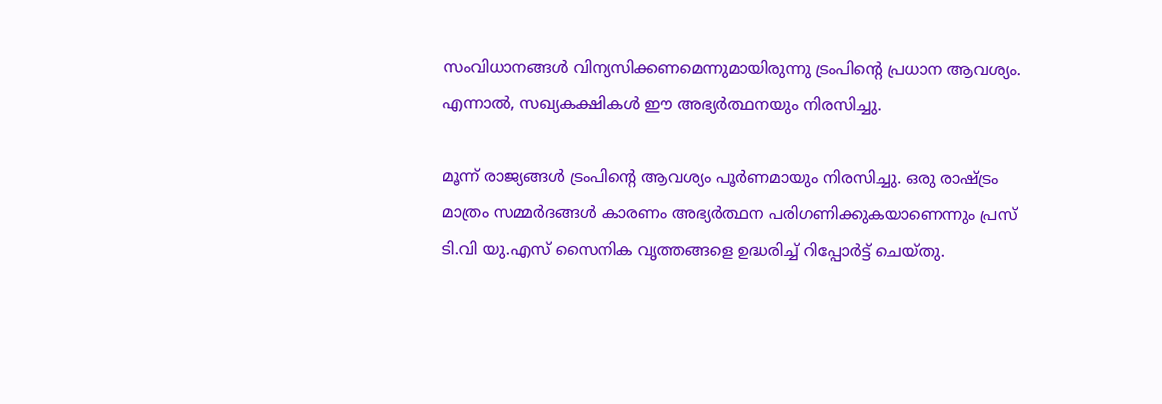സംവിധാനങ്ങള്‍ വിന്യസിക്കണമെന്നുമായിരുന്നു ട്രംപിന്റെ പ്രധാന ആവശ്യം. എന്നാല്‍, സഖ്യകക്ഷികള്‍ ഈ അഭ്യര്‍ത്ഥനയും നിരസിച്ചു.

മൂന്ന് രാജ്യങ്ങള്‍ ട്രംപിന്റെ ആവശ്യം പൂര്‍ണമായും നിരസിച്ചു. ഒരു രാഷ്ട്രം മാത്രം സമ്മര്‍ദങ്ങള്‍ കാരണം അഭ്യര്‍ത്ഥന പരിഗണിക്കുകയാണെന്നും പ്രസ് ടി.വി യു.എസ് സൈനിക വൃത്തങ്ങളെ ഉദ്ധരിച്ച് റിപ്പോര്‍ട്ട് ചെയ്തു.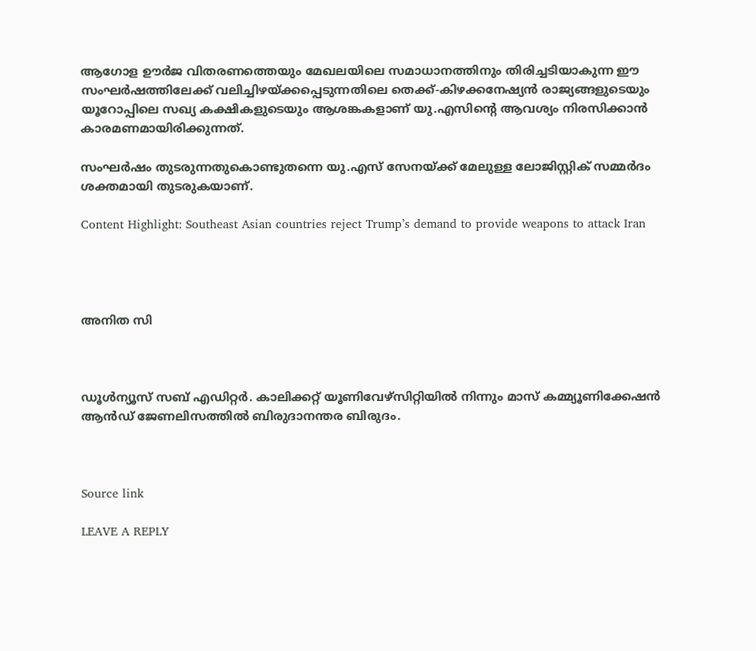ആഗോള ഊര്‍ജ വിതരണത്തെയും മേഖലയിലെ സമാധാനത്തിനും തിരിച്ചടിയാകുന്ന ഈ സംഘര്‍ഷത്തിലേക്ക് വലിച്ചിഴയ്ക്കപ്പെടുന്നതിലെ തെക്ക്-കിഴക്കനേഷ്യന്‍ രാജ്യങ്ങളുടെയും യൂറോപ്പിലെ സഖ്യ കക്ഷികളുടെയും ആശങ്കകളാണ് യു.എസിന്റെ ആവശ്യം നിരസിക്കാന്‍ കാരമണമായിരിക്കുന്നത്.

സംഘര്‍ഷം തുടരുന്നതുകൊണ്ടുതന്നെ യു.എസ് സേനയ്ക്ക് മേലുള്ള ലോജിസ്റ്റിക് സമ്മര്‍ദം ശക്തമായി തുടരുകയാണ്.

Content Highlight: Southeast Asian countries reject Trump’s demand to provide weapons to attack Iran




അനിത സി



ഡൂള്‍ന്യൂസ് സബ് എഡിറ്റര്‍. കാലിക്കറ്റ് യൂണിവേഴ്‌സിറ്റിയില്‍ നിന്നും മാസ് കമ്മ്യൂണിക്കേഷന്‍ ആന്‍ഡ് ജേണലിസത്തില്‍ ബിരുദാനന്തര ബിരുദം.



Source link

LEAVE A REPLY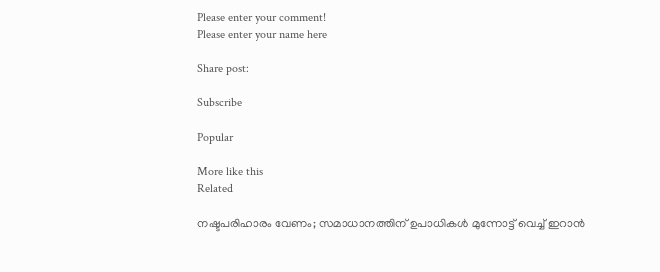Please enter your comment!
Please enter your name here

Share post:

Subscribe

Popular

More like this
Related

നഷ്ടപരിഹാരം വേണം; സമാധാനത്തിന് ഉപാധികള്‍ മുന്നോട്ട് വെച്ച് ഇറാന്‍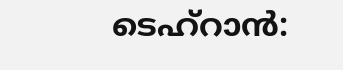ടെഹ്‌റാന്‍: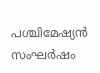പശ്ചിമേഷ്യന്‍ സംഘര്‍ഷം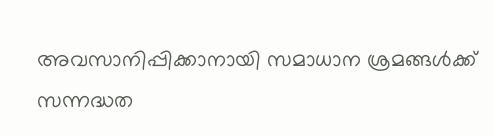അവസാനിപ്പിക്കാനായി സമാധാന ശ്രമങ്ങള്‍ക്ക് സന്നദ്ധത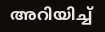അറിയിച്ച്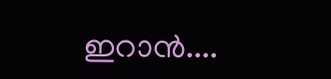ഇറാന്‍....